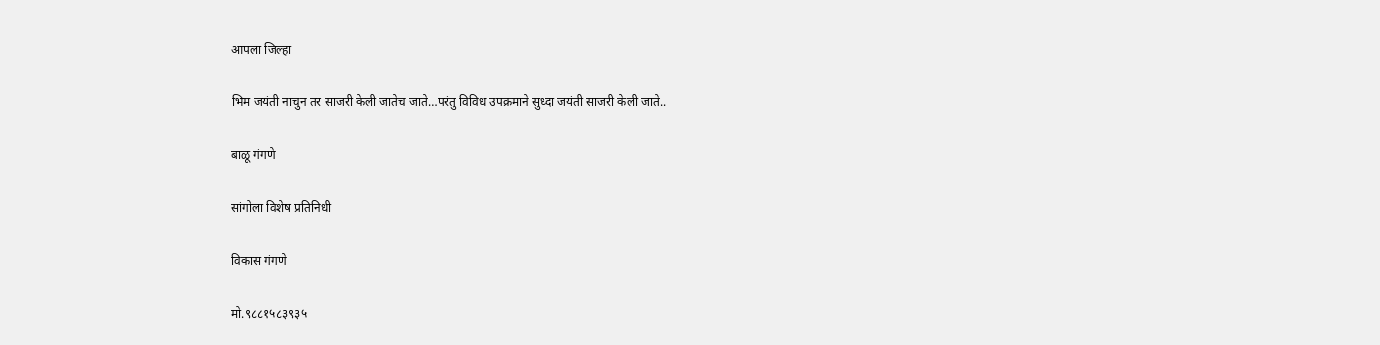आपला जिल्हा

भिम जयंती नाचुन तर साजरी केली‌ जातेच जाते…परंतु विविध उपक्रमाने सुध्दा जयंती साजरी केली जाते..

बाळू गंगणे

सांगोला विशेष प्रतिनिधी

विकास गंगणे

मो.९८८१५८३९३५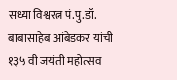सध्या विश्वरत्न पं.पु.डॉ. बाबासाहेब आंबेडकर यांची १३५ वी जयंती महोत्सव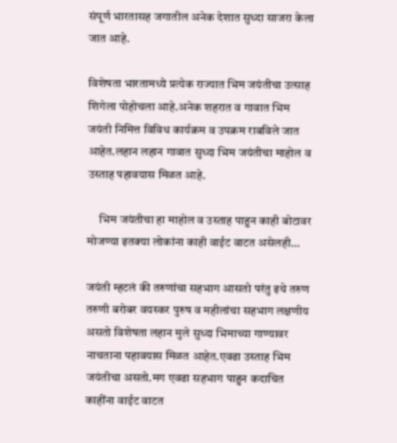संपूर्ण भारतासह जगातील अनेक देशात सुध्दा साजरा केला जात आहे.

विशेषता भारतामध्ये प्रत्येक राज्यात भिम जयंतीचा उत्साह शिगेला पोहोचला आहे.अनेक शहरात व गावात भिम जयंती निमित्त विविध कार्यक्रम व उपक्रम राबविले जात आहेत.लहान लहान गावात सुध्दा भिम जयंतीचा माहोल‌ व‌ उस्ताह पहावयास मिळत आहे.

     भिम जयंतीचा हा माहोल व‌ उस्ताह पाहुन काही बोटावर मोजण्या इतक्या लोकांना काही वाईट वाटत असेलही…

जयंती म्हटलं की तरुणांचा सहभाग आसतो परंतु इथे तरुण तरुणी बरोबर वयस्कर पुरुष व महीलांचा सहभाग लक्षणीय असतो विशेषता लहान मुले सुध्दा भिमाच्या गाण्यावर नाचताना पहावयास मिळत आहेत.एवढा उस्ताह भिम जयंतीचा असतो.मग एवढा सहभाग पाहुन कदाचित काहींना वाईट वाटत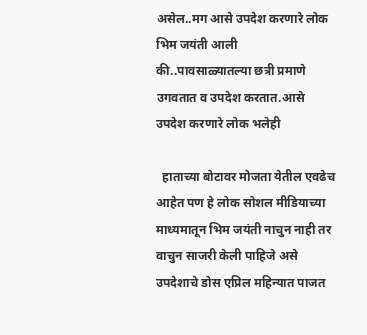असेल..मग आसे उपदेश करणारे लोक भिम जयंती आली की..पावसाळ्यातल्या छत्री प्रमाणे उगवतात व उपदेश करतात.आसे उपदेश करणारे लोक भलेही

  हाताच्या बोटावर मोजता येतील एवढेच आहेत पण हे लोक सोशल मीडियाच्या माध्यमातून भिम जयंती नाचुन नाही तर वाचुन साजरी केली पाहिजे असे उपदेशाचे डोस एप्रिल महिन्यात पाजत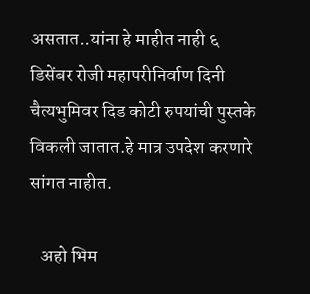असतात..यांना हे माहीत नाही ६ डिसेंबर रोजी महापरीनिर्वाण दिनी चैत्यभुमिवर दिड कोटी रुपयांची पुस्तके विकली जातात.हे मात्र उपदेश करणारे सांगत नाहीत.

   अहो भिम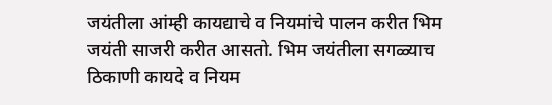जयंतीला आंम्ही कायद्याचे व नियमांचे पालन करीत भिम जयंती साजरी करीत आसतो. भिम जयंतीला सगळ्याच ठिकाणी कायदे व नियम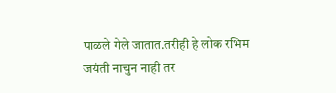पाळले गेले जातात.तरीही हे लोक रभिम जयंती नाचुन नाही तर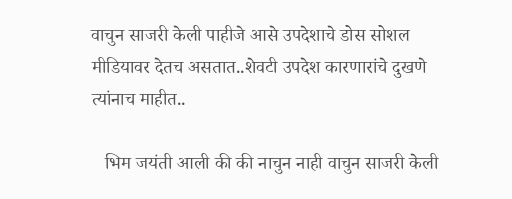वाचुन साजरी केली पाहीजे आसे उपदेशाचे डोस सोशल मीडियावर देतच असतात..शेवटी उपदेश कारणारांचे दुखणे त्यांनाच माहीत..

   भिम जयंती आली की की नाचुन नाही वाचुन साजरी केली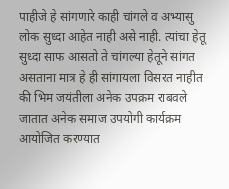पाहीजे हे सांगणारे काही चांगले व अभ्यासु लोक सुध्दा आहेत नाही असे नाही. त्यांचा हेतू सुध्दा साफ आसतो ते चांगल्या हेतूने सांगत असताना मात्र हे ही सांगायला विसरत नाहीत की भिम जयंतीला अनेक उपक्रम राबवले जातात अनेक समाज उपयोगी कार्यक्रम आयोजित करण्यात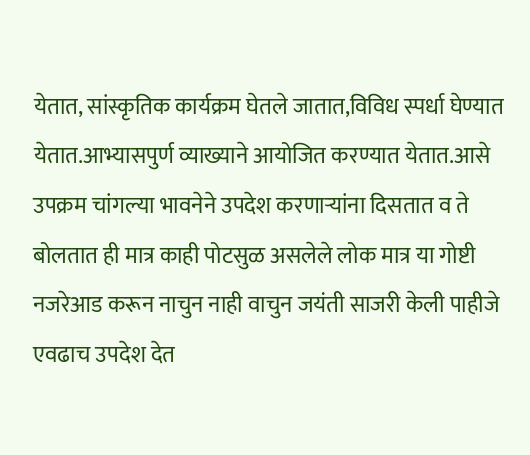येतात, सांस्कृतिक कार्यक्रम घेतले जातात,विविध स्पर्धा घेण्यात येतात.आभ्यासपुर्ण व्याख्याने आयोजित करण्यात येतात.आसे उपक्रम चांगल्या भावनेने उपदेश करणाऱ्यांना दिसतात व ते बोलतात ही मात्र काही पोटसुळ असलेले लोक मात्र या गोष्टी नजरेआड करून नाचुन नाही वाचुन जयंती साजरी केली पाहीजे एवढाच उपदेश देत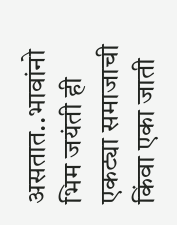असतात..भावांनो भिम जयंती ही एकट्या समाजाची किंवा एका जाती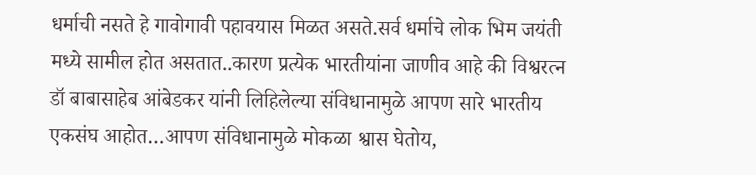धर्माची नसते हे गावोगावी पहावयास मिळत असते.सर्व धर्माचे लोक भिम जयंती मध्ये सामील होत असतात..कारण प्रत्येक भारतीयांना जाणीव आहे की विश्वरत्न डॉ बाबासाहेब आंबेडकर यांनी लिहिलेल्या संविधानामुळे आपण सारे भारतीय एकसंघ आहोत…आपण संविधानामुळे मोकळा श्वास घेतोय,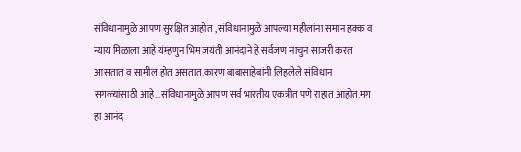संविधानामुळे आपण सुरक्षित आहोत , संविधानामुळे आपल्या महीलांना समान हक्क व न्याय मिळाला आहे यंम्हणुन भिम जयंती आनंदाने हे सर्वजण नाचुन साजरी करत आसतात व सामील होत असतात.कारण बाबासाहेबांनी लिहलेले संविधान सगळ्यांसाठी आहे…संविधानामुळे आपण सर्व भारतीय एकत्रीत पणे राहात आहोत.मग हा आनंद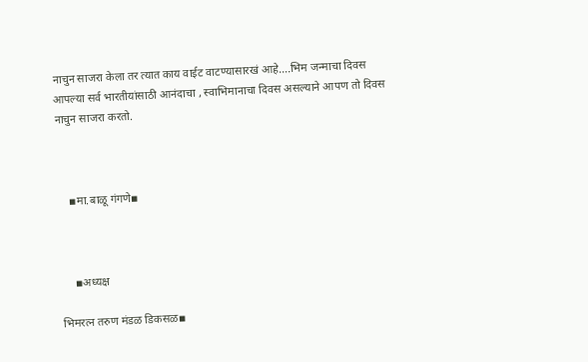नाचुन साजरा केला तर त्यात काय वाईट वाटण्यासारखं आहे….भिम जन्माचा दिवस आपल्या सर्व भारतीयांसाठी आनंदाचा , स्वाभिमानाचा दिवस असल्याने आपण तो दिवस नाचुन साजरा करतो.



    ▪मा.बाळू गंगणे▪



     ▪अध्यक्ष

भिमरत्न तरुण मंडळ डिकसळ▪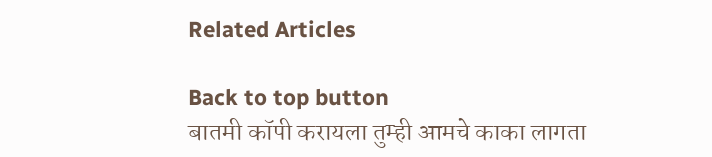Related Articles

Back to top button
बातमी कॉपी करायला तुम्ही आमचे काका लागता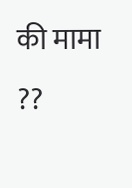की मामा ??